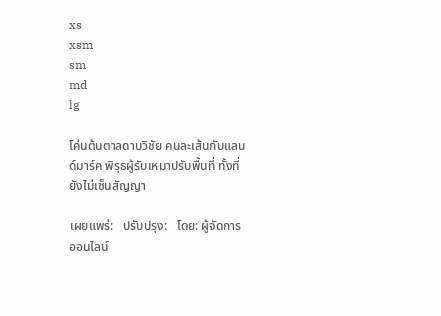xs
xsm
sm
md
lg

โค่นต้นตาลดาบวิชัย คนละเส้นกับแลนด์มาร์ค พิรุธผู้รับเหมาปรับพื้นที่ ทั้งที่ยังไม่เซ็นสัญญา

เผยแพร่:   ปรับปรุง:   โดย: ผู้จัดการออนไลน์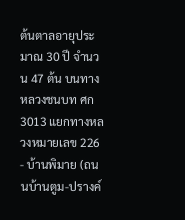ต้นตาลอายุประมาณ 30 ปี จำนวน 47 ต้น บนทางหลวงชนบท ศก 3013 แยกทางหลวงหมายเลข 226 - บ้านพิมาย (ถนนบ้านตูม-ปรางค์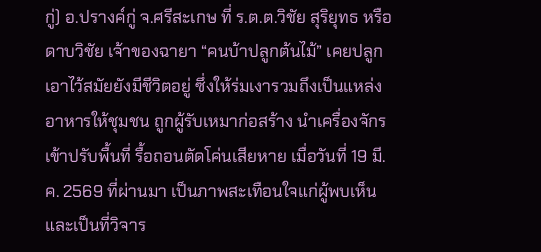กู่) อ.ปรางค์กู่ จ.ศรีสะเกษ ที่ ร.ต.ต.วิชัย สุริยุทธ หรือดาบวิชัย เจ้าของฉายา “คนบ้าปลูกต้นไม้” เคยปลูกเอาไว้สมัยยังมีชีวิตอยู่ ซึ่งให้ร่มเงารวมถึงเป็นแหล่งอาหารให้ชุมชน ถูกผู้รับเหมาก่อสร้าง นำเครื่องจักรเข้าปรับพื้นที่ รื้อถอนตัดโค่นเสียหาย เมื่อวันที่ 19 มี.ค. 2569 ที่ผ่านมา เป็นภาพสะเทือนใจแก่ผู้พบเห็น และเป็นที่วิจาร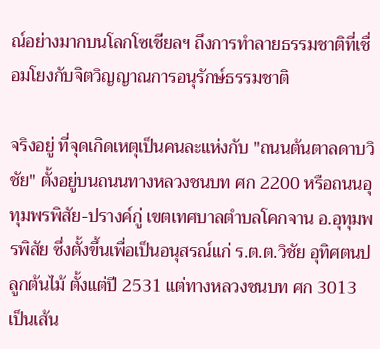ณ์อย่างมากบนโลกโซเชียลฯ ถึงการทำลายธรรมชาติที่เชื่อมโยงกับจิตวิญญาณการอนุรักษ์ธรรมชาติ

จริงอยู่ ที่จุดเกิดเหตุเป็นคนละแห่งกับ "ถนนต้นตาลดาบวิชัย" ตั้งอยู่บนถนนทางหลวงชนบท ศก 2200 หรือถนนอุทุมพรพิสัย-ปรางค์กู่ เขตเทศบาลตำบลโคกจาน อ.อุทุมพรพิสัย ซึ่งตั้งขึ้นเพื่อเป็นอนุสรณ์แก่ ร.ต.ต.วิชัย อุทิศตนปลูกต้นไม้ ตั้งแต่ปี 2531 แต่ทางหลวงชนบท ศก 3013 เป็นเส้น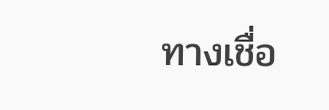ทางเชื่อ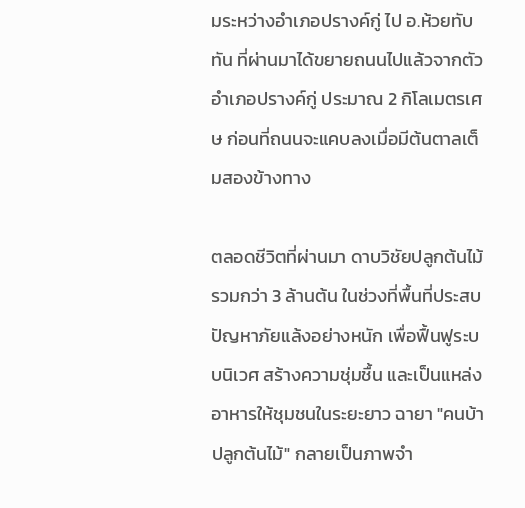มระหว่างอำเภอปรางค์กู่ ไป อ.ห้วยทับทัน ที่ผ่านมาได้ขยายถนนไปแล้วจากตัวอำเภอปรางค์กู่ ประมาณ 2 กิโลเมตรเศษ ก่อนที่ถนนจะแคบลงเมื่อมีต้นตาลเต็มสองข้างทาง

ตลอดชีวิตที่ผ่านมา ดาบวิชัยปลูกต้นไม้รวมกว่า 3 ล้านต้น ในช่วงที่พื้นที่ประสบปัญหาภัยแล้งอย่างหนัก เพื่อฟื้นฟูระบบนิเวศ สร้างความชุ่มชื้น และเป็นแหล่งอาหารให้ชุมชนในระยะยาว ฉายา "คนบ้าปลูกต้นไม้" กลายเป็นภาพจำ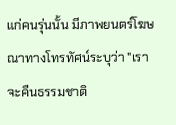แก่คนรุ่นนั้น มีภาพยนตร์โฆษณาทางโทรทัศน์ระบุว่า "เราจะคืนธรรมชาติ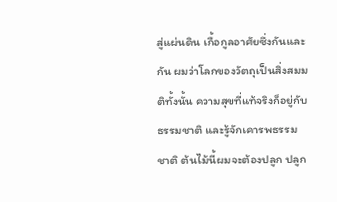สู่แผ่นดิน เกื้อกูลอาศัยซึ่งกันและกัน ผมว่าโลกของวัตถุเป็นสิ่งสมมติทั้งนั้น ความสุขที่แท้จริงก็อยู่กับธรรมชาติ และรู้จักเคารพธรรมชาติ ต้นไม้นี้ผมจะต้องปลูก ปลูก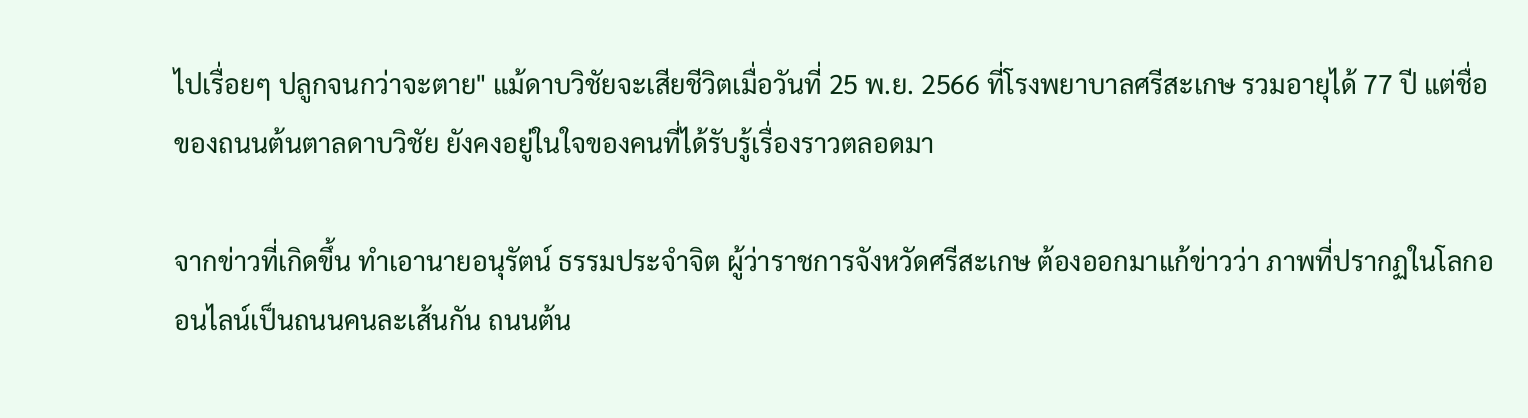ไปเรื่อยๆ ปลูกจนกว่าจะตาย" แม้ดาบวิชัยจะเสียชีวิตเมื่อวันที่ 25 พ.ย. 2566 ที่โรงพยาบาลศรีสะเกษ รวมอายุได้ 77 ปี แต่ชื่อของถนนต้นตาลดาบวิชัย ยังคงอยู่ในใจของคนที่ได้รับรู้เรื่องราวตลอดมา

จากข่าวที่เกิดขึ้น ทำเอานายอนุรัตน์ ธรรมประจำจิต ผู้ว่าราชการจังหวัดศรีสะเกษ ต้องออกมาแก้ข่าวว่า ภาพที่ปรากฏในโลกออนไลน์เป็นถนนคนละเส้นกัน ถนนต้น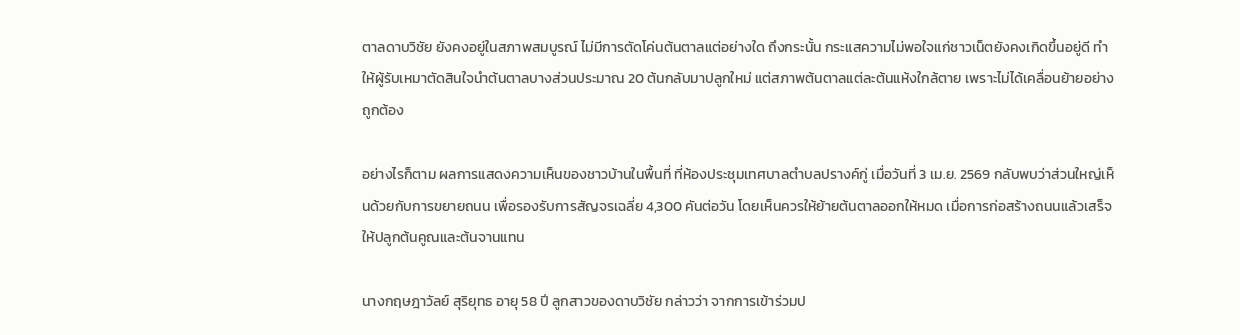ตาลดาบวิชัย ยังคงอยู่ในสภาพสมบูรณ์ ไม่มีการตัดโค่นต้นตาลแต่อย่างใด ถึงกระนั้น กระแสความไม่พอใจแก่ชาวเน็ตยังคงเกิดขึ้นอยู่ดี ทำให้ผู้รับเหมาตัดสินใจนำต้นตาลบางส่วนประมาณ 20 ต้นกลับมาปลูกใหม่ แต่สภาพต้นตาลแต่ละต้นแห้งใกล้ตาย เพราะไม่ได้เคลื่อนย้ายอย่างถูกต้อง

อย่างไรก็ตาม ผลการแสดงความเห็นของชาวบ้านในพื้นที่ ที่ห้องประชุมเทศบาลตำบลปรางค์กู่ เมื่อวันที่ 3 เม.ย. 2569 กลับพบว่าส่วนใหญ่เห็นด้วยกับการขยายถนน เพื่อรองรับการสัญจรเฉลี่ย 4,300 คันต่อวัน โดยเห็นควรให้ย้ายต้นตาลออกให้หมด เมื่อการก่อสร้างถนนแล้วเสร็จให้ปลูกต้นคูณและต้นจานแทน

นางกฤษฎาวัลย์ สุริยุทธ อายุ 58 ปี ลูกสาวของดาบวิชัย กล่าวว่า จากการเข้าร่วมป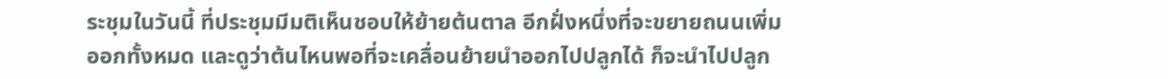ระชุมในวันนี้ ที่ประชุมมีมติเห็นชอบให้ย้ายต้นตาล อีกฝั่งหนึ่งที่จะขยายถนนเพิ่มออกทั้งหมด และดูว่าต้นไหนพอที่จะเคลื่อนย้ายนำออกไปปลูกได้ ก็จะนำไปปลูก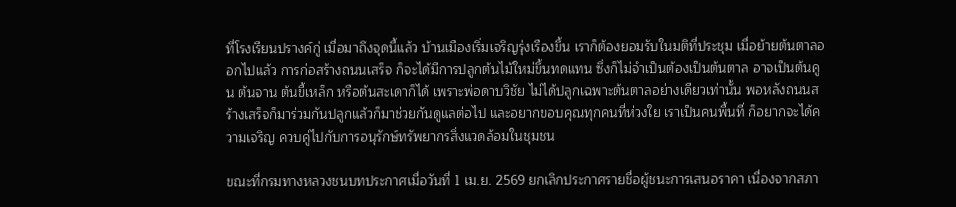ที่โรงเรียนปรางค์กู่ เมื่อมาถึงจุดนี้แล้ว บ้านเมืองเริ่มเจริญรุ่งเรืองขึ้น เราก็ต้องยอมรับในมติที่ประชุม เมื่อย้ายต้นตาลออกไปแล้ว การก่อสร้างถนนเสร็จ ก็จะได้มีการปลูกต้นไม้ใหม่ขึ้นทดแทน ซึ่งก็ไม่จำเป็นต้องเป็นต้นตาล อาจเป็นต้นคูน ต้นจาน ต้นขี้เหล็ก หรือต้นสะเดาก็ได้ เพราะพ่อดาบวิชัย ไม่ได้ปลูกเฉพาะต้นตาลอย่างเดียวเท่านั้น พอหลังถนนสร้างเสร็จก็มาร่วมกันปลูกแล้วก็มาช่วยกันดูแลต่อไป และอยากขอบคุณทุกคนที่ห่วงใย เราเป็นคนพื้นที่ ก็อยากจะได้ความเจริญ ควบคู่ไปกับการอนุรักษ์ทรัพยากรสิ่งแวดล้อมในชุมชน

ขณะที่กรมทางหลวงชนบทประกาศเมื่อวันที่ 1 เม.ย. 2569 ยกเลิกประกาศรายชื่อผู้ชนะการเสนอราคา เนื่องจากสภา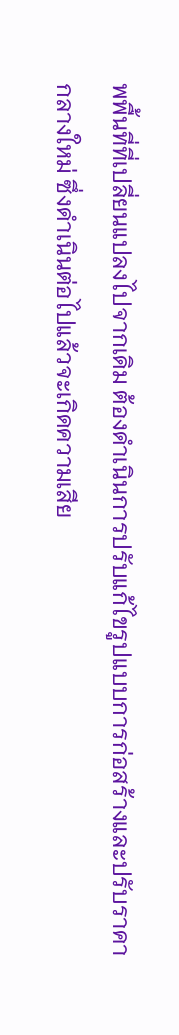พพื้นที่ที่เปลี่ยนแปลงไปจากเดิม ต้องดำเนินการปรับแก้ไขรูปแบบการก่อสร้างและปรับราคากลางใหม่ ซึ่งดำเนินต่อไปแล้วจะเกิดความเสีย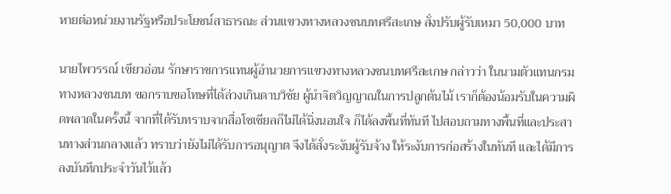หายต่อหน่วยงานรัฐหรือประโยชน์สาธารณะ ส่วนแขวงทางหลวงชนบทศรีสะเกษ สั่งปรับผู้รับเหมา 50,000 บาท

นายไพวรรณ์ เขียวอ่อน รักษาราชการแทนผู้อำนวยการแขวงทางหลวงชนบทศรีสะเกษ กล่าวว่า ในนามตัวแทนกรมทางหลวงชนบท ขอกราบขอโทษที่ได้ล่วงเกินดาบวิชัย ผู้นำจิตวิญญาณในการปลูกต้นไม้ เราก็ต้องน้อมรับในความผิดพลาดในครั้งนี้ จากที่ได้รับทราบจากสื่อโซเชียลก็ไม่ได้นิ่งนอนใจ ก็ได้ลงพื้นที่ทันที ไปสอบถามทางพื้นที่และประสานทางส่วนกลางแล้ว ทราบว่ายังไม่ได้รับการอนุญาต จึงได้สั่งระงับผู้รับจ้าง ให้ระงับการก่อสร้างในทันที และได้มีการลงบันทึกประจำวันไว้แล้ว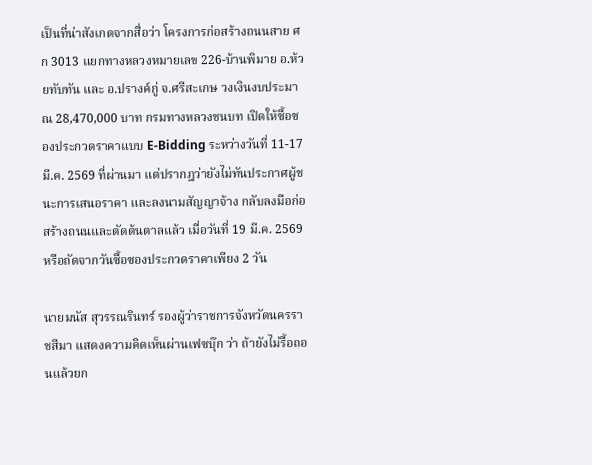เป็นที่น่าสังเกตจากสื่อว่า โครงการก่อสร้างถนนสาย ศก 3013 แยกทางหลวงหมายเลข 226-บ้านพิมาย อ.ห้วยทับทัน และ อ.ปรางค์กู่ จ.ศรีสะเกษ วงเงินงบประมาณ 28,470,000 บาท กรมทางหลวงชนบท เปิดให้ซื้อซองประกวดราคาแบบ E-Bidding ระหว่างวันที่ 11-17 มี.ค. 2569 ที่ผ่านมา แต่ปรากฎว่ายังไม่ทันประกาศผู้ชนะการเสนอราคา และลงนามสัญญาจ้าง กลับลงมือก่อสร้างถนนและตัดต้นตาลแล้ว เมื่อวันที่ 19 มี.ค. 2569 หรือถัดจากวันซื้อซองประกวดราคาเพียง 2 วัน

นายมนัส สุวรรณรินทร์ รองผู้ว่าราชการจังหวัดนครราชสีมา แสดงความคิดเห็นผ่านเฟซบุ๊ก ว่า ถ้ายังไม่รื้อถอนแล้วยก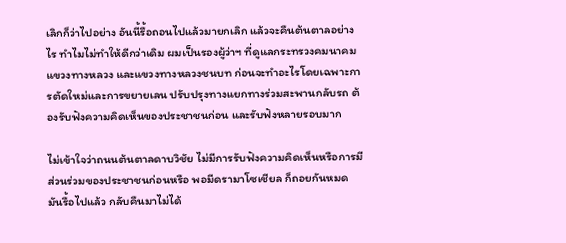เลิกก็ว่าไปอย่าง อันนี้รื้อถอนไปแล้วมายกเลิก แล้วจะคืนต้นตาลอย่างไร ทำไมไม่ทำให้ดีกว่าเดิม ผมเป็นรองผู้ว่าฯ ที่ดูแลกระทรวงคมนาคม แขวงทางหลวง และแขวงทางหลวงชนบท ก่อนจะทำอะไรโดยเฉพาะการตัดใหม่และการขยายเลน ปรับปรุงทางแยกทางร่วมสะพานกลับรถ ต้องรับฟังความคิดเห็นของประชาชนก่อน และรับฟังหลายรอบมาก

ไม่เข้าใจว่าถนนต้นตาลดาบวิชัย ไม่มีการรับฟังความคิดเห็นหรือการมีส่วนร่วมของประชาชนก่อนหรือ พอมีดรามาโซเชียล ก็ถอยกันหมด มันรื้อไปแล้ว กลับคืนมาไม่ได้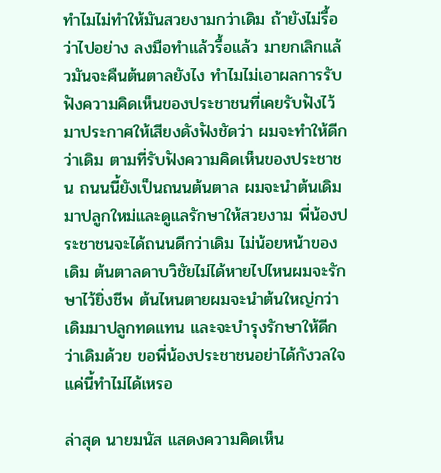ทำไมไม่ทำให้มันสวยงามกว่าเดิม ถ้ายังไม่รื้อว่าไปอย่าง ลงมือทำแล้วรื้อแล้ว มายกเลิกแล้วมันจะคืนต้นตาลยังไง ทำไมไม่เอาผลการรับฟังความคิดเห็นของประชาชนที่เคยรับฟังไว้ มาประกาศให้เสียงดังฟังชัดว่า ผมจะทำให้ดีกว่าเดิม ตามที่รับฟังความคิดเห็นของประชาชน ถนนนี้ยังเป็นถนนต้นตาล ผมจะนำต้นเดิมมาปลูกใหม่และดูแลรักษาให้สวยงาม พี่น้องประชาชนจะได้ถนนดีกว่าเดิม ไม่น้อยหน้าของเดิม ต้นตาลดาบวิชัยไม่ได้หายไปไหนผมจะรักษาไว้ยิ่งชีพ ต้นไหนตายผมจะนำต้นใหญ่กว่าเดิมมาปลูกทดแทน และจะบำรุงรักษาให้ดีกว่าเดิมด้วย ขอพี่น้องประชาชนอย่าได้กังวลใจ แค่นี้ทำไม่ได้เหรอ

ล่าสุด นายมนัส แสดงความคิดเห็น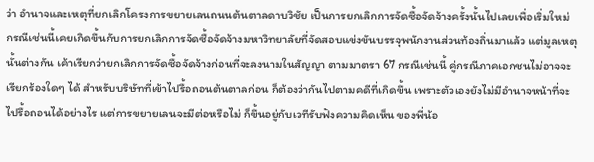ว่า อำนาจและเหตุที่ยกเลิกโครงการขยายเลนถนนต้นตาลดาบวิชัย เป็นการยกเลิกการจัดซื้อจัดจ้างครั้งนั้นไปเลยเพื่อเริ่มใหม่ กรณีเช่นนี้เคยเกิดขึ้นกับการยกเลิกการจัดซื้อจัดจ้างมหาวิทยาลัยที่จัดสอบแข่งขันบรรจุพนักงานส่วนท้องถิ่นมาแล้ว แต่มูลเหตุนั้นต่างกัน เค้าเรียกว่ายกเลิกการจัดซื้อจัดจ้างก่อนที่จะลงนามในสัญญา ตามมาตรา 67 กรณีเช่นนี้ คู่กรณีภาคเอกชนไม่อาจจะเรียกร้องใดๆ ได้ สำหรับบริษัทที่เข้าไปรื้อถอนต้นตาลก่อน ก็ต้องว่ากันไปตามคดีที่เกิดขึ้น เพราะตัวเองยังไม่มีอำนาจหน้าที่จะไปรื้อถอนได้อย่างไร แต่การขยายเลนจะมีต่อหรือไม่ ก็ขึ้นอยู่กับเวทีรับฟังความคิดเห็น ของพี่น้อ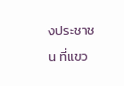งประชาชน ที่แขว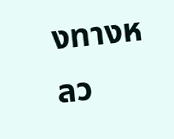งทางหลว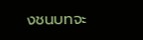งชนบทจะ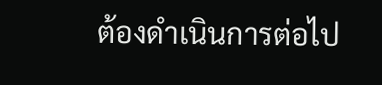ต้องดำเนินการต่อไป